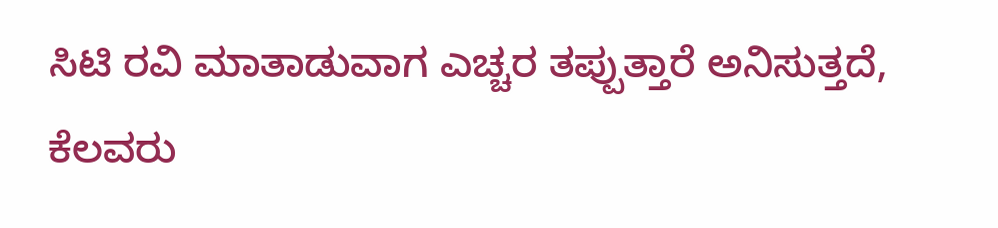ಸಿಟಿ ರವಿ ಮಾತಾಡುವಾಗ ಎಚ್ಚರ ತಪ್ಪುತ್ತಾರೆ ಅನಿಸುತ್ತದೆ, ಕೆಲವರು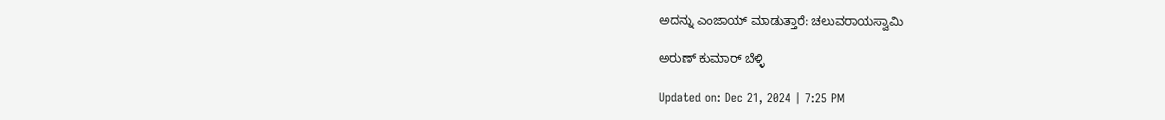ಅದನ್ನು ಎಂಜಾಯ್ ಮಾಡುತ್ತಾರೆ: ಚಲುವರಾಯಸ್ವಾಮಿ

ಅರುಣ್ ಕುಮಾರ್ ಬೆಳ್ಳಿ

Updated on: Dec 21, 2024 | 7:25 PM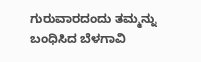ಗುರುವಾರದಂದು ತಮ್ಮನ್ನು ಬಂಧಿಸಿದ ಬೆಳಗಾವಿ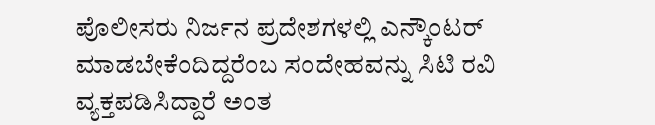ಪೊಲೀಸರು ನಿರ್ಜನ ಪ್ರದೇಶಗಳಲ್ಲಿ ಎನ್ಕೌಂಟರ್ ಮಾಡಬೇಕೆಂದಿದ್ದರೆಂಬ ಸಂದೇಹವನ್ನು ಸಿಟಿ ರವಿ ವ್ಯಕ್ತಪಡಿಸಿದ್ದಾರೆ ಅಂತ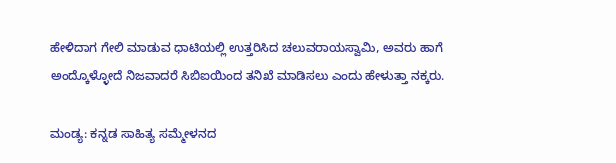ಹೇಳಿದಾಗ ಗೇಲಿ ಮಾಡುವ ಧಾಟಿಯಲ್ಲಿ ಉತ್ತರಿಸಿದ ಚಲುವರಾಯಸ್ವಾಮಿ, ಅವರು ಹಾಗೆ ಅಂದ್ಕೊಳ್ಳೋದೆ ನಿಜವಾದರೆ ಸಿಬಿಐಯಿಂದ ತನಿಖೆ ಮಾಡಿಸಲು ಎಂದು ಹೇಳುತ್ತಾ ನಕ್ಕರು.

ಮಂಡ್ಯ: ಕನ್ನಡ ಸಾಹಿತ್ಯ ಸಮ್ಮೇಳನದ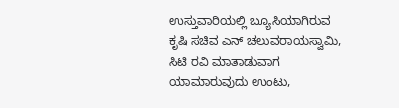ಉಸ್ತುವಾರಿಯಲ್ಲಿ ಬ್ಯೂಸಿಯಾಗಿರುವ ಕೃಷಿ ಸಚಿವ ಎನ್ ಚಲುವರಾಯಸ್ವಾಮಿ, ಸಿಟಿ ರವಿ ಮಾತಾಡುವಾಗ ಯಾಮಾರುವುದು ಉಂಟು,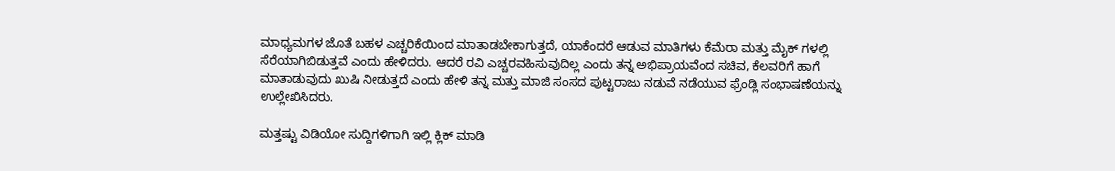ಮಾಧ್ಯಮಗಳ ಜೊತೆ ಬಹಳ ಎಚ್ಚರಿಕೆಯಿಂದ ಮಾತಾಡಬೇಕಾಗುತ್ತದೆ, ಯಾಕೆಂದರೆ ಆಡುವ ಮಾತಿಗಳು ಕೆಮೆರಾ ಮತ್ತು ಮೈಕ್ ಗಳಲ್ಲಿ ಸೆರೆಯಾಗಿಬಿಡುತ್ತವೆ ಎಂದು ಹೇಳಿದರು. ಆದರೆ ರವಿ ಎಚ್ಚರವಹಿಸುವುದಿಲ್ಲ ಎಂದು ತನ್ನ ಅಭಿಪ್ರಾಯವೆಂದ ಸಚಿವ, ಕೆಲವರಿಗೆ ಹಾಗೆ ಮಾತಾಡುವುದು ಖುಷಿ ನೀಡುತ್ತದೆ ಎಂದು ಹೇಳಿ ತನ್ನ ಮತ್ತು ಮಾಜಿ ಸಂಸದ ಪುಟ್ಟರಾಜು ನಡುವೆ ನಡೆಯುವ ಫ್ರೆಂಡ್ಲಿ ಸಂಭಾಷಣೆಯನ್ನು ಉಲ್ಲೇಖಿಸಿದರು.

ಮತ್ತಷ್ಟು ವಿಡಿಯೋ ಸುದ್ದಿಗಳಿಗಾಗಿ ಇಲ್ಲಿ ಕ್ಲಿಕ್ ಮಾಡಿ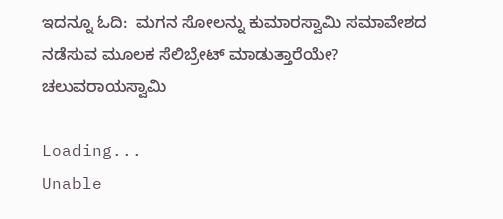ಇದನ್ನೂ ಓದಿ:  ಮಗನ ಸೋಲನ್ನು ಕುಮಾರಸ್ವಾಮಿ ಸಮಾವೇಶದ ನಡೆಸುವ ಮೂಲಕ ಸೆಲಿಬ್ರೇಟ್ ಮಾಡುತ್ತಾರೆಯೇ? ಚಲುವರಾಯಸ್ವಾಮಿ

Loading...
Unable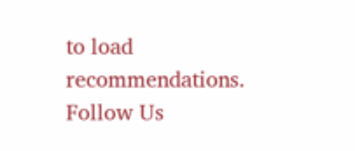to load recommendations.
Follow Us